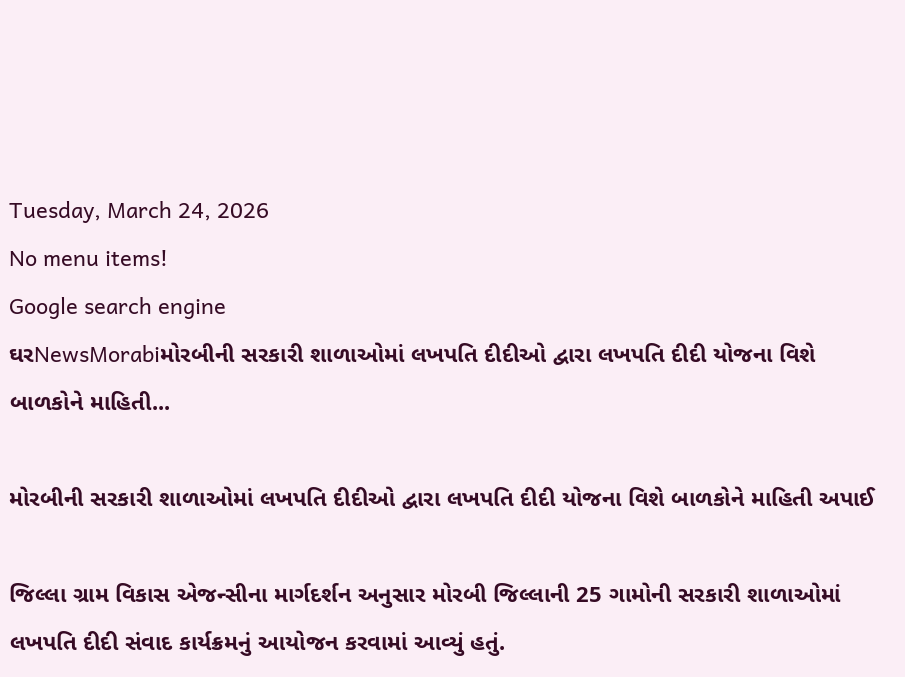Tuesday, March 24, 2026
No menu items!
Google search engine
ઘરNewsMorabiમોરબીની સરકારી શાળાઓમાં લખપતિ દીદીઓ દ્વારા લખપતિ દીદી યોજના વિશે બાળકોને માહિતી...

મોરબીની સરકારી શાળાઓમાં લખપતિ દીદીઓ દ્વારા લખપતિ દીદી યોજના વિશે બાળકોને માહિતી અપાઈ

જિલ્લા ગ્રામ વિકાસ એજન્સીના માર્ગદર્શન અનુસાર મોરબી જિલ્લાની 25 ગામોની સરકારી શાળાઓમાં લખપતિ દીદી સંવાદ કાર્યક્રમનું આયોજન કરવામાં આવ્યું હતું.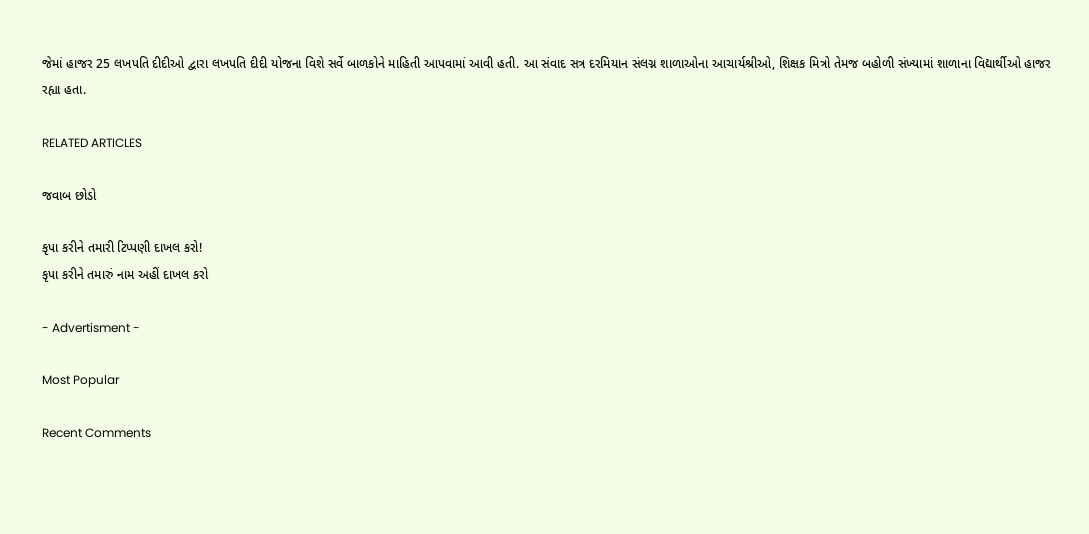જેમાં હાજર 25 લખપતિ દીદીઓ દ્વારા લખપતિ દીદી યોજના વિશે સર્વે બાળકોને માહિતી આપવામાં આવી હતી. આ સંવાદ સત્ર દરમિયાન સંલગ્ન શાળાઓના આચાર્યશ્રીઓ, શિક્ષક મિત્રો તેમજ બહોળી સંખ્યામાં શાળાના વિદ્યાર્થીઓ હાજર રહ્યા હતા.

RELATED ARTICLES

જવાબ છોડો

કૃપા કરીને તમારી ટિપ્પણી દાખલ કરો!
કૃપા કરીને તમારું નામ અહીં દાખલ કરો

- Advertisment -

Most Popular

Recent Comments